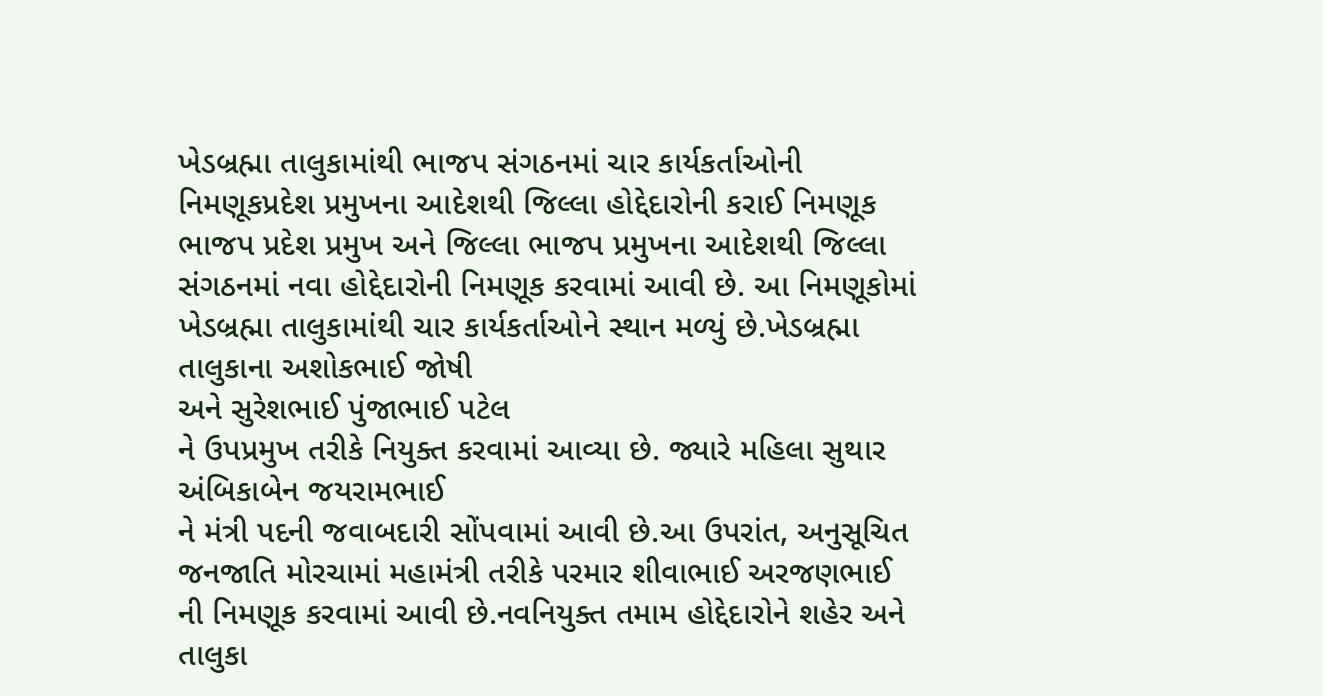ખેડબ્રહ્મા તાલુકામાંથી ભાજપ સંગઠનમાં ચાર કાર્યકર્તાઓની નિમણૂકપ્રદેશ પ્રમુખના આદેશથી જિલ્લા હોદ્દેદારોની કરાઈ નિમણૂક ભાજપ પ્રદેશ પ્રમુખ અને જિલ્લા ભાજપ પ્રમુખના આદેશથી જિલ્લા સંગઠનમાં નવા હોદ્દેદારોની નિમણૂક કરવામાં આવી છે. આ નિમણૂકોમાં ખેડબ્રહ્મા તાલુકામાંથી ચાર કાર્યકર્તાઓને સ્થાન મળ્યું છે.ખેડબ્રહ્મા તાલુકાના અશોકભાઈ જોષી
અને સુરેશભાઈ પુંજાભાઈ પટેલ
ને ઉપપ્રમુખ તરીકે નિયુક્ત કરવામાં આવ્યા છે. જ્યારે મહિલા સુથાર અંબિકાબેન જયરામભાઈ
ને મંત્રી પદની જવાબદારી સોંપવામાં આવી છે.આ ઉપરાંત, અનુસૂચિત જનજાતિ મોરચામાં મહામંત્રી તરીકે પરમાર શીવાભાઈ અરજણભાઈ
ની નિમણૂક કરવામાં આવી છે.નવનિયુક્ત તમામ હોદ્દેદારોને શહેર અને તાલુકા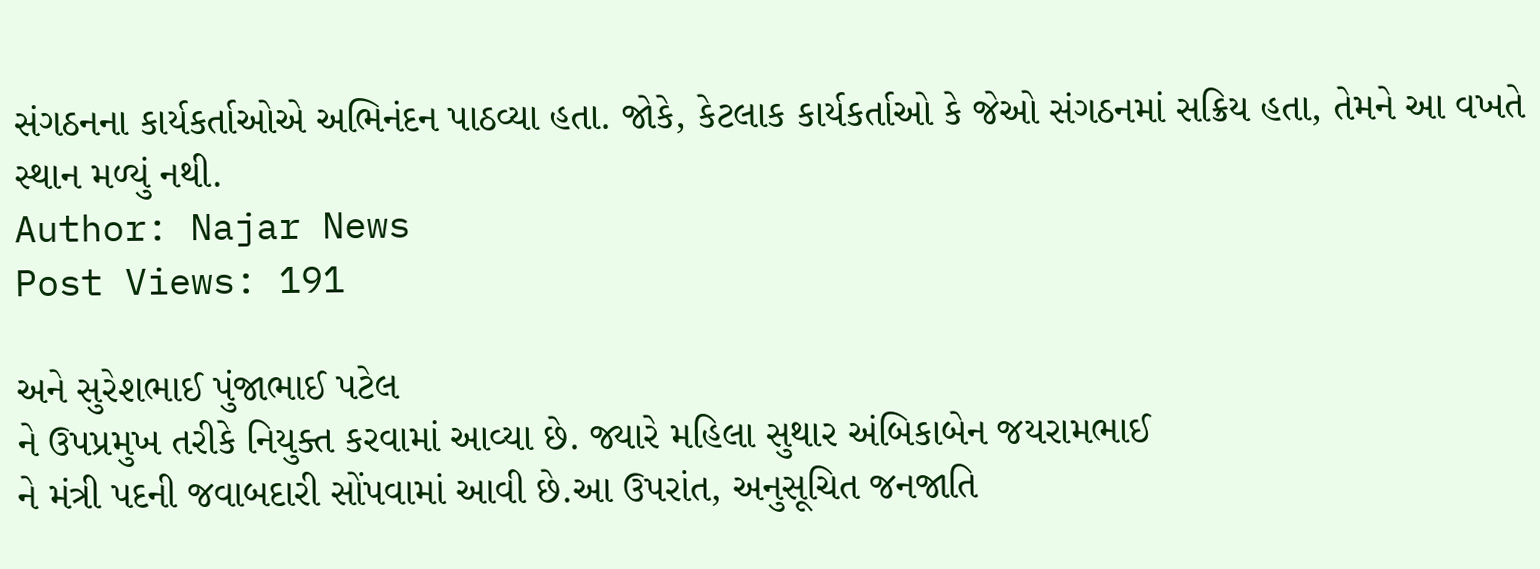સંગઠનના કાર્યકર્તાઓએ અભિનંદન પાઠવ્યા હતા. જોકે, કેટલાક કાર્યકર્તાઓ કે જેઓ સંગઠનમાં સક્રિય હતા, તેમને આ વખતે સ્થાન મળ્યું નથી.
Author: Najar News
Post Views: 191

અને સુરેશભાઈ પુંજાભાઈ પટેલ
ને ઉપપ્રમુખ તરીકે નિયુક્ત કરવામાં આવ્યા છે. જ્યારે મહિલા સુથાર અંબિકાબેન જયરામભાઈ
ને મંત્રી પદની જવાબદારી સોંપવામાં આવી છે.આ ઉપરાંત, અનુસૂચિત જનજાતિ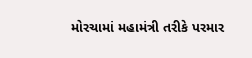મોરચામાં મહામંત્રી તરીકે પરમાર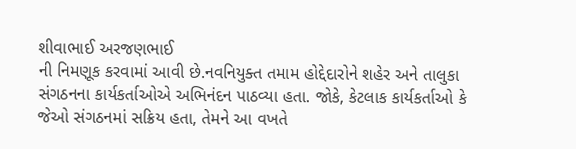શીવાભાઈ અરજણભાઈ
ની નિમણૂક કરવામાં આવી છે.નવનિયુક્ત તમામ હોદ્દેદારોને શહેર અને તાલુકા સંગઠનના કાર્યકર્તાઓએ અભિનંદન પાઠવ્યા હતા. જોકે, કેટલાક કાર્યકર્તાઓ કે જેઓ સંગઠનમાં સક્રિય હતા, તેમને આ વખતે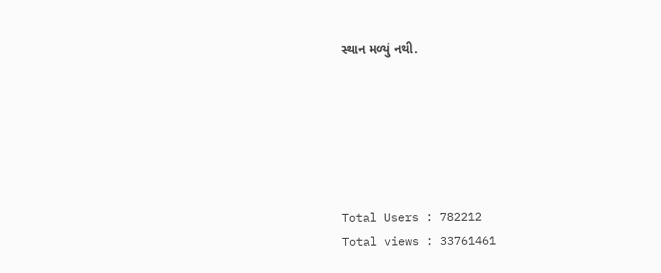સ્થાન મળ્યું નથી.






Total Users : 782212
Total views : 33761461